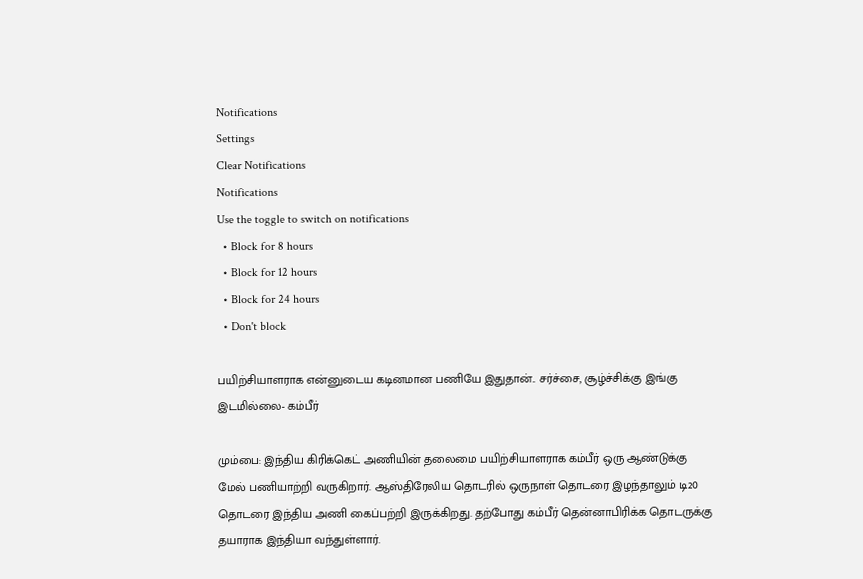Notifications
Settings
Clear Notifications
Notifications
Use the toggle to switch on notifications
  • Block for 8 hours
  • Block for 12 hours
  • Block for 24 hours
  • Don't block

பயிற்சியாளராக என்னுடைய கடினமான பணியே இதுதான்.. சர்ச்சை, சூழ்ச்சிக்கு இங்கு இடமில்லை- கம்பீர்

மும்பை: இந்திய கிரிக்கெட் அணியின் தலைமை பயிற்சியாளராக கம்பீர் ஒரு ஆண்டுக்கு மேல் பணியாற்றி வருகிறார். ஆஸ்திரேலிய தொடரில் ஒருநாள் தொடரை இழந்தாலும் டி20 தொடரை இந்திய அணி கைப்பற்றி இருக்கிறது. தற்போது கம்பீர் தென்னாபிரிக்க தொடருக்கு தயாராக இந்தியா வந்துள்ளார்.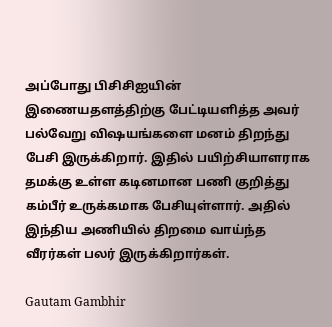அப்போது பிசிசிஐயின் இணையதளத்திற்கு பேட்டியளித்த அவர் பல்வேறு விஷயங்களை மனம் திறந்து பேசி இருக்கிறார். இதில் பயிற்சியாளராக தமக்கு உள்ள கடினமான பணி குறித்து கம்பீர் உருக்கமாக பேசியுள்ளார். அதில் இந்திய அணியில் திறமை வாய்ந்த வீரர்கள் பலர் இருக்கிறார்கள்.

Gautam Gambhir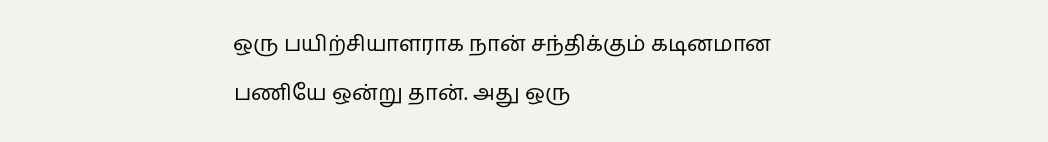ஒரு பயிற்சியாளராக நான் சந்திக்கும் கடினமான பணியே ஒன்று தான். அது ஒரு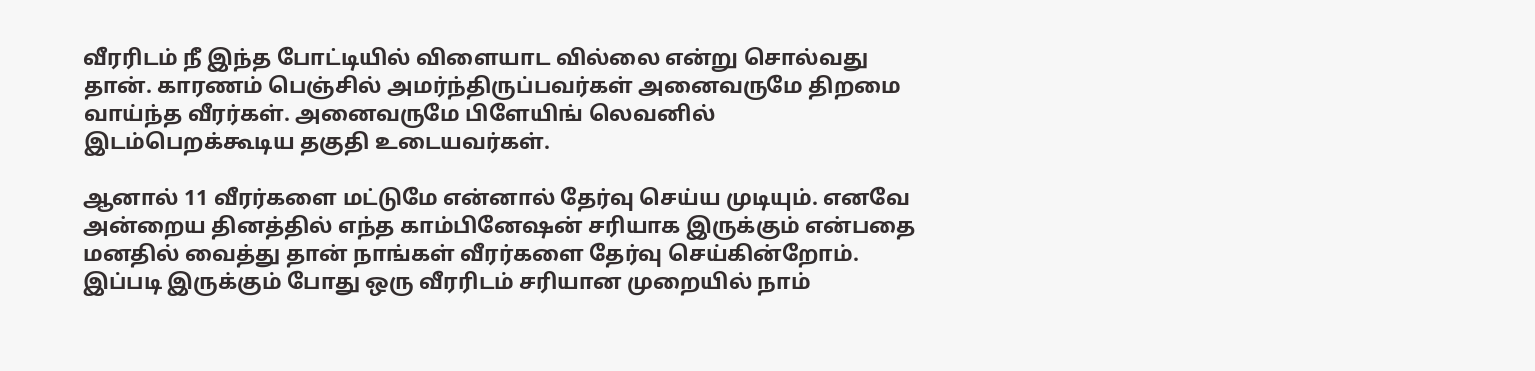வீரரிடம் நீ இந்த போட்டியில் விளையாட வில்லை என்று சொல்வது தான். காரணம் பெஞ்சில் அமர்ந்திருப்பவர்கள் அனைவருமே திறமை வாய்ந்த வீரர்கள். அனைவருமே பிளேயிங் லெவனில் இடம்பெறக்கூடிய தகுதி உடையவர்கள்.

ஆனால் 11 வீரர்களை மட்டுமே என்னால் தேர்வு செய்ய முடியும். எனவே அன்றைய தினத்தில் எந்த காம்பினேஷன் சரியாக இருக்கும் என்பதை மனதில் வைத்து தான் நாங்கள் வீரர்களை தேர்வு செய்கின்றோம். இப்படி இருக்கும் போது ஒரு வீரரிடம் சரியான முறையில் நாம்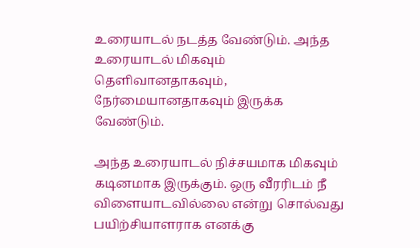உரையாடல் நடத்த வேண்டும். அந்த உரையாடல் மிகவும் தெளிவானதாகவும், நேர்மையானதாகவும் இருக்க வேண்டும்.

அந்த உரையாடல் நிச்சயமாக மிகவும் கடினமாக இருக்கும். ஒரு வீரரிடம் நீ விளையாடவில்லை என்று சொல்வது பயிற்சியாளராக எனக்கு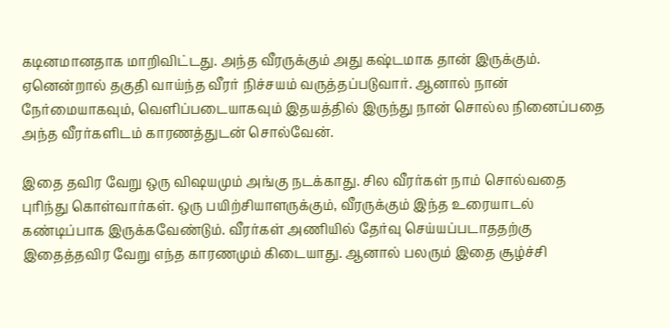கடினமானதாக மாறிவிட்டது. அந்த வீரருக்கும் அது கஷ்டமாக தான் இருக்கும். ஏனென்றால் தகுதி வாய்ந்த வீரர் நிச்சயம் வருத்தப்படுவார். ஆனால் நான் நேர்மையாகவும், வெளிப்படையாகவும் இதயத்தில் இருந்து நான் சொல்ல நினைப்பதை அந்த வீரர்களிடம் காரணத்துடன் சொல்வேன்.

இதை தவிர வேறு ஒரு விஷயமும் அங்கு நடக்காது. சில வீரர்கள் நாம் சொல்வதை புரிந்து கொள்வார்கள். ஒரு பயிற்சியாளருக்கும், வீரருக்கும் இந்த உரையாடல் கண்டிப்பாக இருக்கவேண்டும். வீரர்கள் அணியில் தேர்வு செய்யப்படாததற்கு இதைத்தவிர வேறு எந்த காரணமும் கிடையாது. ஆனால் பலரும் இதை சூழ்ச்சி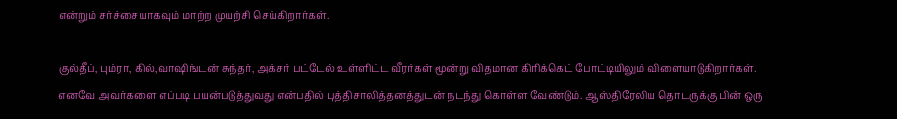என்றும் சர்ச்சையாகவும் மாற்ற முயற்சி செய்கிறார்கள்.

குல்தீப், பும்ரா, கில்,வாஷிங்டன் சுந்தர், அக்சர் பட்டேல் உள்ளிட்ட வீரர்கள் மூன்று விதமான கிரிக்கெட் போட்டியிலும் விளையாடுகிறார்கள். எனவே அவர்களை எப்படி பயன்படுத்துவது என்பதில் புத்திசாலித்தனத்துடன் நடந்து கொள்ள வேண்டும். ஆஸ்திரேலிய தொடருக்கு பின் ஒரு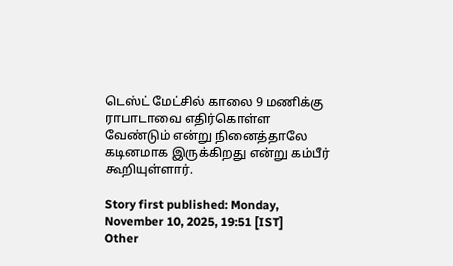டெஸ்ட் மேட்சில் காலை 9 மணிக்கு ராபாடாவை எதிர்கொள்ள வேண்டும் என்று நினைத்தாலே கடினமாக இருக்கிறது என்று கம்பீர் கூறியுள்ளார்.

Story first published: Monday, November 10, 2025, 19:51 [IST]
Other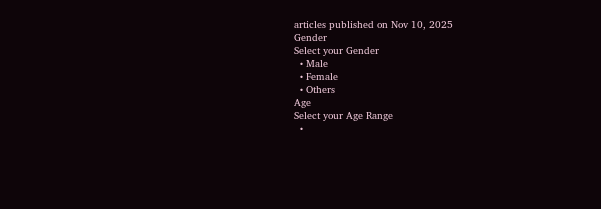articles published on Nov 10, 2025
Gender
Select your Gender
  • Male
  • Female
  • Others
Age
Select your Age Range
  •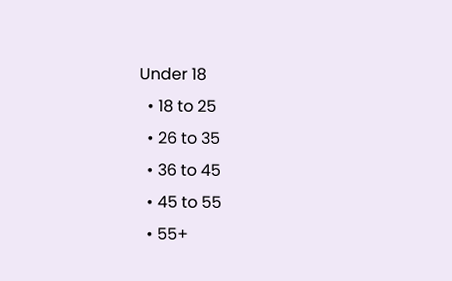Under 18
  • 18 to 25
  • 26 to 35
  • 36 to 45
  • 45 to 55
  • 55+